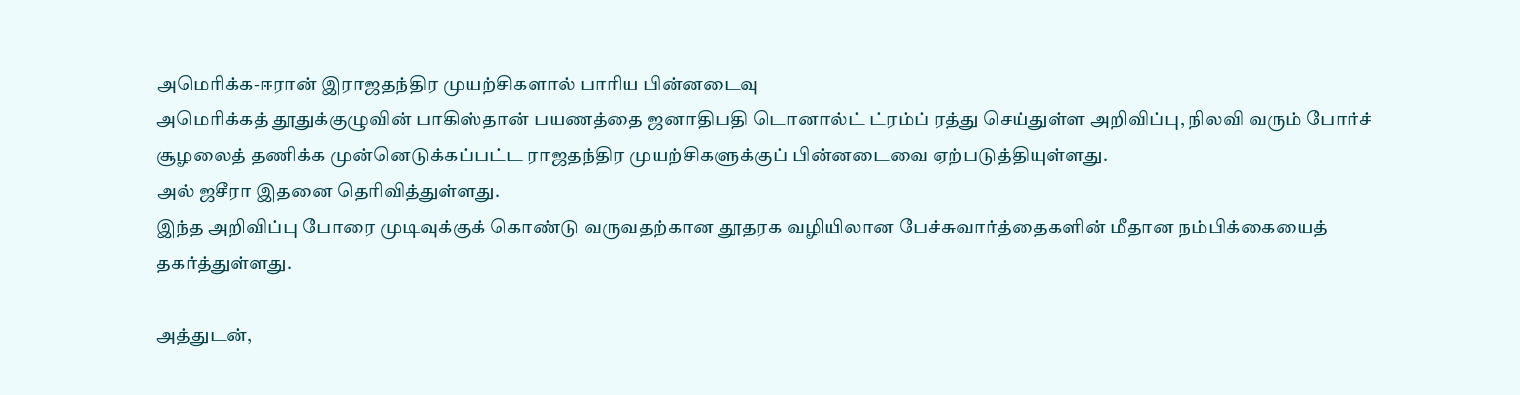அமெரிக்க-ஈரான் இராஜதந்திர முயற்சிகளால் பாரிய பின்னடைவு
அமெரிக்கத் தூதுக்குழுவின் பாகிஸ்தான் பயணத்தை ஜனாதிபதி டொனால்ட் ட்ரம்ப் ரத்து செய்துள்ள அறிவிப்பு, நிலவி வரும் போர்ச் சூழலைத் தணிக்க முன்னெடுக்கப்பட்ட ராஜதந்திர முயற்சிகளுக்குப் பின்னடைவை ஏற்படுத்தியுள்ளது.
அல் ஜசீரா இதனை தெரிவித்துள்ளது.
இந்த அறிவிப்பு போரை முடிவுக்குக் கொண்டு வருவதற்கான தூதரக வழியிலான பேச்சுவார்த்தைகளின் மீதான நம்பிக்கையைத் தகர்த்துள்ளது.

அத்துடன்,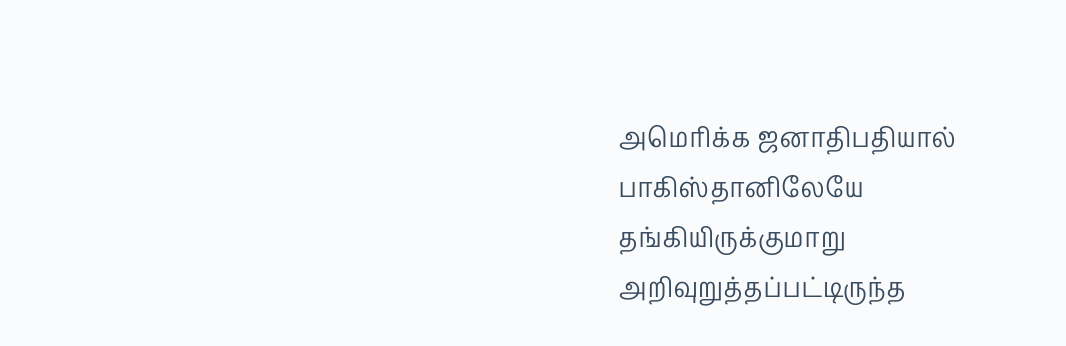அமெரிக்க ஜனாதிபதியால் பாகிஸ்தானிலேயே தங்கியிருக்குமாறு அறிவுறுத்தப்பட்டிருந்த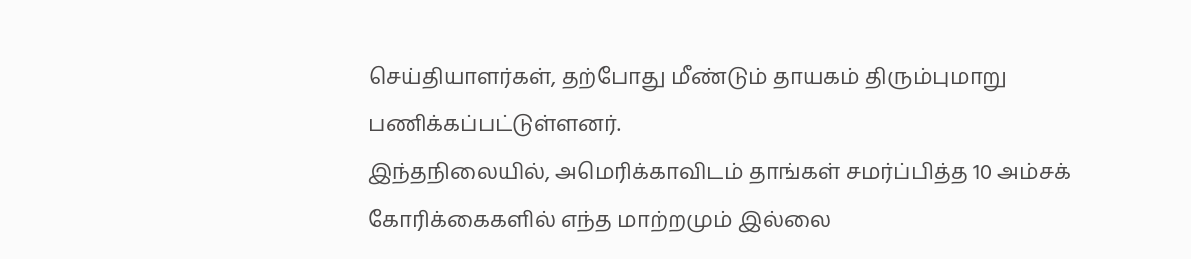செய்தியாளர்கள், தற்போது மீண்டும் தாயகம் திரும்புமாறு பணிக்கப்பட்டுள்ளனர்.
இந்தநிலையில், அமெரிக்காவிடம் தாங்கள் சமர்ப்பித்த 10 அம்சக் கோரிக்கைகளில் எந்த மாற்றமும் இல்லை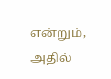என்றும், அதில்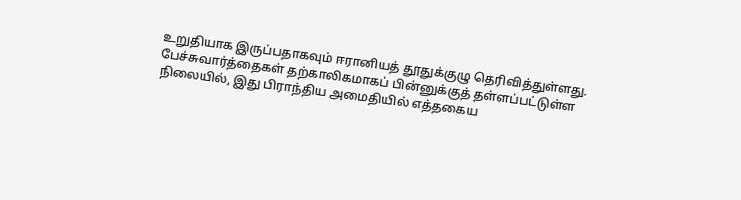உறுதியாக இருப்பதாகவும் ஈரானியத் தூதுக்குழு தெரிவித்துள்ளது.
பேச்சுவார்த்தைகள் தற்காலிகமாகப் பின்னுக்குத் தள்ளப்பட்டுள்ள நிலையில், இது பிராந்திய அமைதியில் எத்தகைய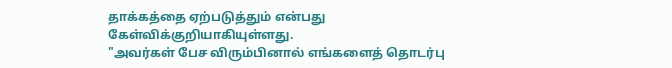தாக்கத்தை ஏற்படுத்தும் என்பது கேள்விக்குறியாகியுள்ளது.
"அவர்கள் பேச விரும்பினால் எங்களைத் தொடர்பு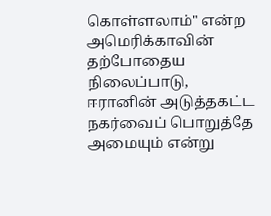கொள்ளலாம்" என்ற அமெரிக்காவின் தற்போதைய நிலைப்பாடு, ஈரானின் அடுத்தகட்ட நகர்வைப் பொறுத்தே அமையும் என்று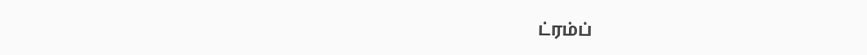ட்ரம்ப்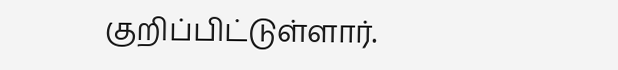குறிப்பிட்டுள்ளார்.